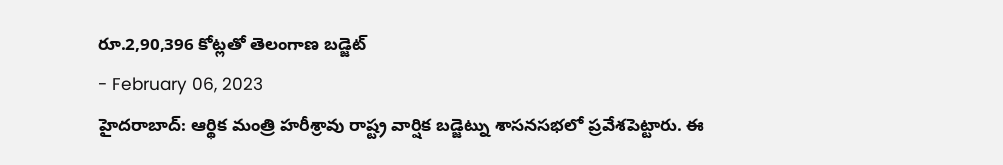రూ.2,90,396 కోట్లతో తెలంగాణ బడ్జెట్
- February 06, 2023
హైదరాబాద్: ఆర్థిక మంత్రి హరీశ్రావు రాష్ట్ర వార్షిక బడ్జెట్ను శాసనసభలో ప్రవేశపెట్టారు. ఈ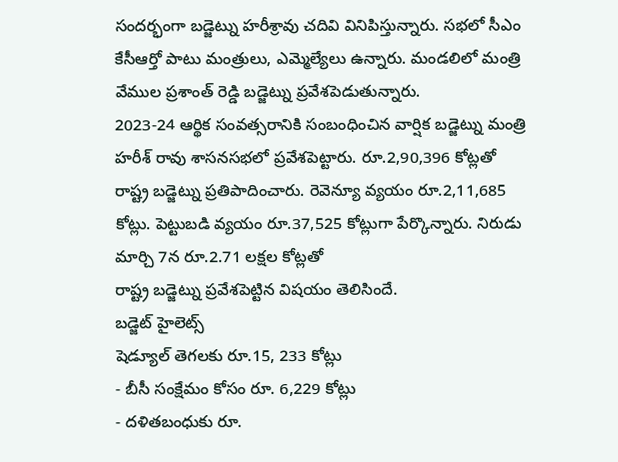సందర్భంగా బడ్జెట్ను హరీశ్రావు చదివి వినిపిస్తున్నారు. సభలో సీఎం కేసీఆర్తో పాటు మంత్రులు, ఎమ్మెల్యేలు ఉన్నారు. మండలిలో మంత్రి వేముల ప్రశాంత్ రెడ్డి బడ్జెట్ను ప్రవేశపెడుతున్నారు.
2023-24 ఆర్థిక సంవత్సరానికి సంబంధించిన వార్షిక బడ్జెట్ను మంత్రి హరీశ్ రావు శాసనసభలో ప్రవేశపెట్టారు. రూ.2,90,396 కోట్లతో రాష్ట్ర బడ్జెట్ను ప్రతిపాదించారు. రెవెన్యూ వ్యయం రూ.2,11,685 కోట్లు. పెట్టుబడి వ్యయం రూ.37,525 కోట్లుగా పేర్కొన్నారు. నిరుడు మార్చి 7న రూ.2.71 లక్షల కోట్లతో
రాష్ట్ర బడ్జెట్ను ప్రవేశపెట్టిన విషయం తెలిసిందే.
బడ్జెట్ హైలెట్స్
షెడ్యూల్ తెగలకు రూ.15, 233 కోట్లు
- బీసీ సంక్షేమం కోసం రూ. 6,229 కోట్లు
- దళితబంధుకు రూ.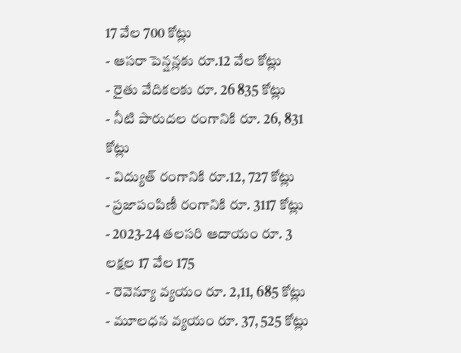17 వేల 700 కోట్లు
- ఆసరా పెన్షన్లకు రూ.12 వేల కోట్లు
- రైతు వేదికలకు రూ. 26 835 కోట్లు
- నీటి పారుదల రంగానికి రూ. 26, 831 కోట్లు
- విద్యుత్ రంగానికి రూ.12, 727 కోట్లు
- ప్రజాపంపిణీ రంగానికి రూ. 3117 కోట్లు
- 2023-24 తలసరి ఆదాయం రూ. 3 లక్షల 17 వేల 175
- రెవెన్యూ వ్యయం రూ. 2,11, 685 కోట్లు
- మూలధన వ్యయం రూ. 37, 525 కోట్లు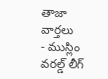తాజా వార్తలు
- ముస్లిం వరల్డ్ లీగ్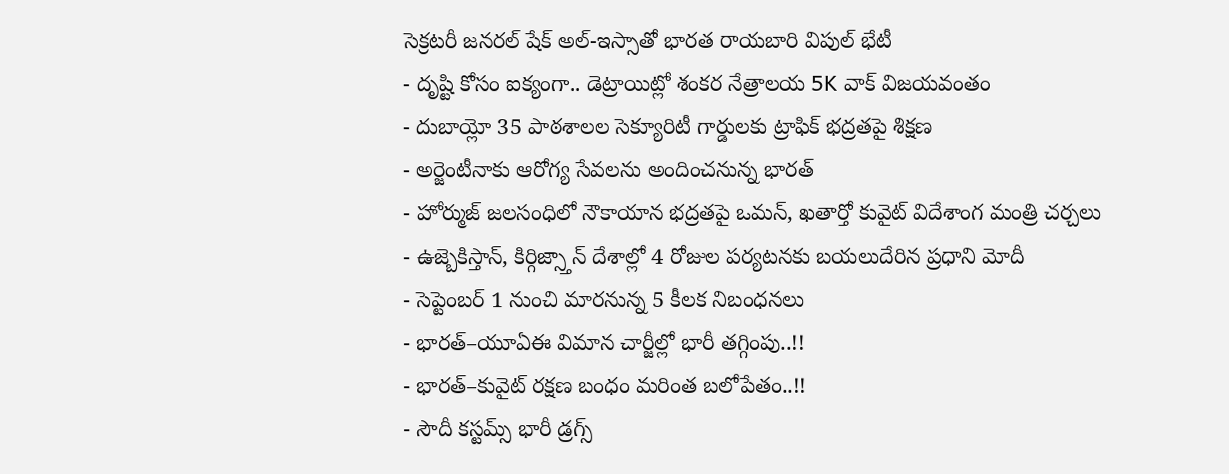సెక్రటరీ జనరల్ షేక్ అల్-ఇస్సాతో భారత రాయబారి విపుల్ భేటీ
- దృష్టి కోసం ఐక్యంగా.. డెట్రాయిట్లో శంకర నేత్రాలయ 5K వాక్ విజయవంతం
- దుబాయ్లో 35 పాఠశాలల సెక్యూరిటీ గార్డులకు ట్రాఫిక్ భద్రతపై శిక్షణ
- అర్జెంటీనాకు ఆరోగ్య సేవలను అందించనున్న భారత్
- హోర్ముజ్ జలసంధిలో నౌకాయాన భద్రతపై ఒమన్, ఖతార్తో కువైట్ విదేశాంగ మంత్రి చర్చలు
- ఉజ్బెకిస్తాన్, కిర్గిజ్స్తాన్ దేశాల్లో 4 రోజుల పర్యటనకు బయలుదేరిన ప్రధాని మోదీ
- సెప్టెంబర్ 1 నుంచి మారనున్న 5 కీలక నిబంధనలు
- భారత్–యూఏఈ విమాన చార్జీల్లో భారీ తగ్గింపు..!!
- భారత్–కువైట్ రక్షణ బంధం మరింత బలోపేతం..!!
- సౌదీ కస్టమ్స్ భారీ డ్రగ్స్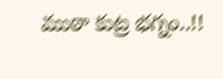ముఠా కుట్ర భగ్నం..!!